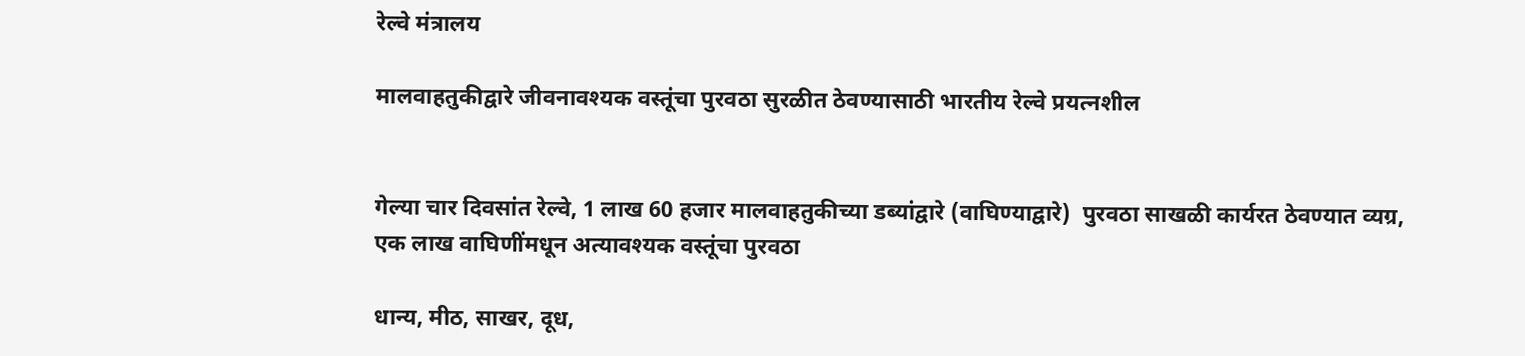रेल्वे मंत्रालय

मालवाहतुकीद्वारे जीवनावश्यक वस्तूंचा पुरवठा सुरळीत ठेवण्यासाठी भारतीय रेल्वे प्रयत्नशील


गेल्या चार दिवसांत रेल्वे, 1 लाख 60 हजार मालवाहतुकीच्या डब्यांद्वारे (वाघिण्याद्वारे)  पुरवठा साखळी कार्यरत ठेवण्यात व्यग्र, एक लाख वाघिणींमधून अत्यावश्यक वस्तूंचा पुरवठा

धान्य, मीठ, साखर, दूध,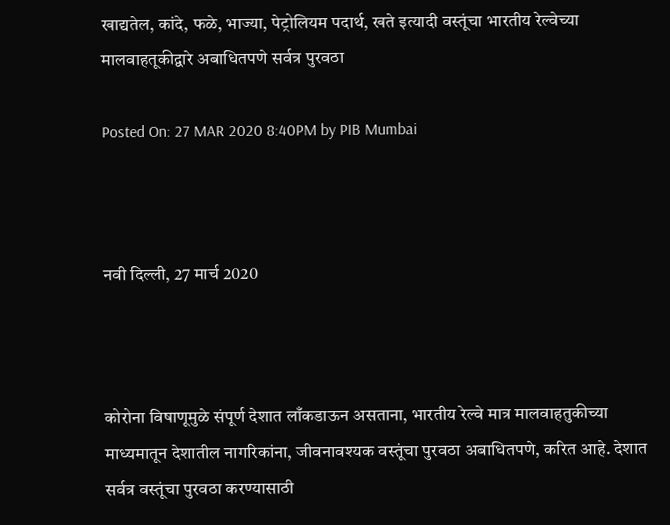खाद्यतेल, कांदे, फळे, भाज्या, पेट्रोलियम पदार्थ, खते इत्यादी वस्तूंचा भारतीय रेल्वेच्या मालवाहतूकीद्वारे अबाधितपणे सर्वत्र पुरवठा

Posted On: 27 MAR 2020 8:40PM by PIB Mumbai



नवी दिल्ली, 27 मार्च 2020



कोरोना विषाणूमुळे संपूर्ण देशात लाँकडाऊन असताना, भारतीय रेल्वे मात्र मालवाहतुकीच्या माध्यमातून देशातील नागरिकांना, जीवनावश्यक वस्तूंचा पुरवठा अबाधितपणे, करित आहे. देशात सर्वत्र वस्तूंचा पुरवठा करण्यासाठी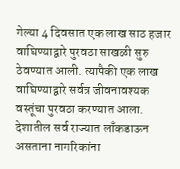गेल्या 4 दिवसात एक लाख साठ हजार वाघिण्याद्वारे पुरवठा साखळी सुरु ठेवण्यात आली. त्यापैकी एक लाख वाघिण्याद्वारे सर्वत्र जीवनावश्यक वस्तूंचा पुरवठा करण्यात आला. देशातील सर्व राज्यात लाँकडाऊन असताना नागरिकांना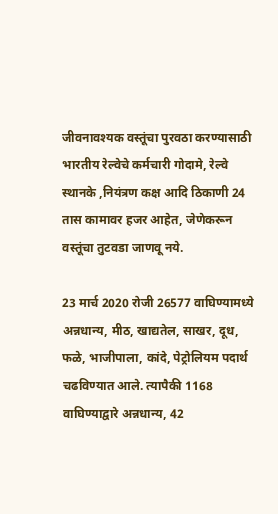जीवनावश्यक वस्तूंचा पुरवठा करण्यासाठी भारतीय रेल्वेचे कर्मचारी गोदामे, रेल्वे स्थानके ,नियंत्रण कक्ष आदि ठिकाणी 24 तास कामावर हजर आहेत, जेणेकरून वस्तूंचा तुटवडा जाणवू नये.

23 मार्च 2020 रोजी 26577 वाघिण्यामध्ये अन्नधान्य, मीठ, खाद्यतेल, साखर, दूध, फळे, भाजीपाला, कांदे, पेट्रोलियम पदार्थ चढविण्यात आले. त्यापैकी 1168 वाघिण्याद्वारे अन्नधान्य, 42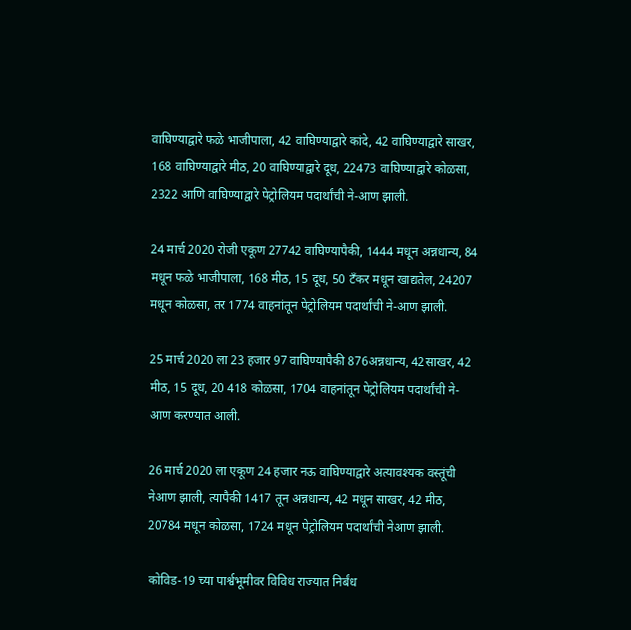वाघिण्याद्वारे फळे भाजीपाला, 42 वाघिण्याद्वारे कांदे, 42 वाघिण्याद्वारे साखर, 168 वाघिण्याद्वारे मीठ, 20 वाघिण्याद्वारे दूध, 22473 वाघिण्याद्वारे कोळसा, 2322 आणि वाघिण्याद्वारे पेट्रोलियम पदार्थांची ने-आण झाली.

24 मार्च 2020 रोजी एकूण 27742 वाघिण्यापैकी, 1444 मधून अन्नधान्य, 84 मधून फळे भाजीपाला, 168 मीठ, 15 दूध, 50 टँकर मधून खाद्यतेल, 24207 मधून कोळसा, तर 1774 वाहनांतून पेट्रोलियम पदार्थांची ने-आण झाली.

25 मार्च 2020 ला 23 हजार 97 वाघिण्यापैकी 876अन्नधान्य, 42साखर, 42 मीठ, 15 दूध, 20 418 कोळसा, 1704 वाहनांतून पेट्रोलियम पदार्थांची ने-आण करण्यात आली.

26 मार्च 2020 ला एकूण 24 हजार नऊ वाघिण्याद्वारे अत्यावश्यक वस्तूंची नेआण झाली, त्यापैकी 1417 तून अन्नधान्य, 42 मधून साखर, 42 मीठ, 20784 मधून कोळसा, 1724 मधून पेट्रोलियम पदार्थांची नेआण झाली.

कोविड-19 च्या पार्श्वभूमीवर विविध राज्यात निर्बंध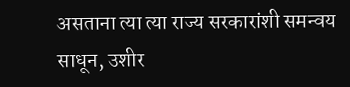असताना त्या त्या राज्य सरकारांशी समन्वय साधून, उशीर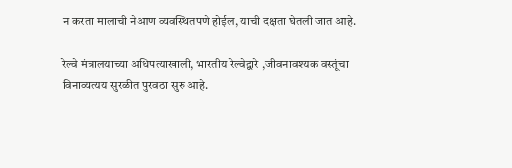न करता मालाची नेआण व्यवस्थितपणे होईल, याची दक्षता घेतली जात आहे.

रेल्वे मंत्रालयाच्या अधिपत्याखाली, भारतीय रेल्वेद्वारे ,जीवनावश्यक वस्तूंचा विनाव्यत्यय सुरळीत पुरवठा सुरु आहे.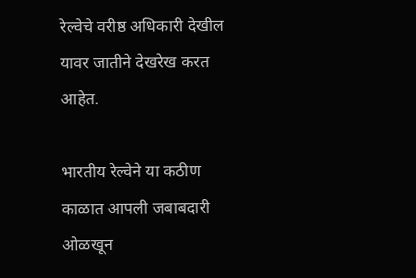रेल्वेचे वरीष्ठ अधिकारी देखील यावर जातीने देखरेख करत आहेत.

भारतीय रेल्वेने या कठीण काळात आपली जबाबदारी ओळखून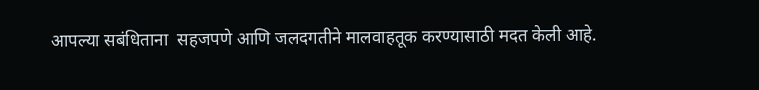आपल्या सबंधिताना  सहजपणे आणि जलदगतीने मालवाहतूक करण्यासाठी मदत केली आहे.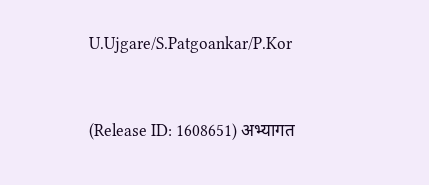U.Ujgare/S.Patgoankar/P.Kor


(Release ID: 1608651) अभ्यागत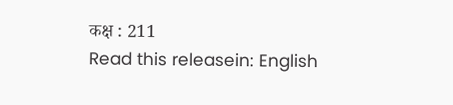कक्ष : 211
Read this releasein: English